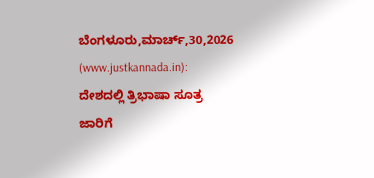ಬೆಂಗಳೂರು,ಮಾರ್ಚ್,30,2026 (www.justkannada.in): ದೇಶದಲ್ಲಿ ತ್ರಿಭಾಷಾ ಸೂತ್ರ ಜಾರಿಗೆ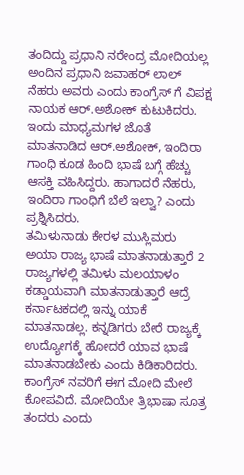ತಂದಿದ್ದು ಪ್ರಧಾನಿ ನರೇಂದ್ರ ಮೋದಿಯಲ್ಲ ಅಂದಿನ ಪ್ರಧಾನಿ ಜವಾಹರ್ ಲಾಲ್ ನೆಹರು ಅವರು ಎಂದು ಕಾಂಗ್ರೆಸ್ ಗೆ ವಿಪಕ್ಷ ನಾಯಕ ಆರ್.ಅಶೋಕ್ ಕುಟುಕಿದರು.
ಇಂದು ಮಾಧ್ಯಮಗಳ ಜೊತೆ ಮಾತನಾಡಿದ ಆರ್.ಅಶೋಕ್, ಇಂದಿರಾ ಗಾಂಧಿ ಕೂಡ ಹಿಂದಿ ಭಾಷೆ ಬಗ್ಗೆ ಹೆಚ್ಚು ಆಸಕ್ತಿ ವಹಿಸಿದ್ದರು. ಹಾಗಾದರೆ ನೆಹರು, ಇಂದಿರಾ ಗಾಂಧಿಗೆ ಬೆಲೆ ಇಲ್ವಾ? ಎಂದು ಪ್ರಶ್ನಿಸಿದರು.
ತಮಿಳುನಾಡು ಕೇರಳ ಮುಸ್ಲಿಮರು ಅಯಾ ರಾಜ್ಯ ಭಾಷೆ ಮಾತನಾಡುತ್ತಾರೆ 2 ರಾಜ್ಯಗಳಲ್ಲಿ ತಮಿಳು ಮಲಯಾಳಂ ಕಡ್ಡಾಯವಾಗಿ ಮಾತನಾಡುತ್ತಾರೆ ಆದ್ರೆ ಕರ್ನಾಟಕದಲ್ಲಿ ಇನ್ನು ಯಾಕೆ ಮಾತನಾಡಲ್ಲ. ಕನ್ನಡಿಗರು ಬೇರೆ ರಾಜ್ಯಕ್ಕೆ ಉದ್ಯೋಗಕ್ಕೆ ಹೋದರೆ ಯಾವ ಭಾಷೆ ಮಾತನಾಡಬೇಕು ಎಂದು ಕಿಡಿಕಾರಿದರು.
ಕಾಂಗ್ರೆಸ್ ನವರಿಗೆ ಈಗ ಮೋದಿ ಮೇಲೆ ಕೋಪವಿದೆ. ಮೋದಿಯೇ ತ್ರಿಭಾಷಾ ಸೂತ್ರ ತಂದರು ಎಂದು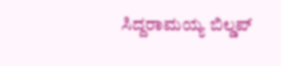ಸಿದ್ದರಾಮಯ್ಯ ಬಿಲ್ಡಪ್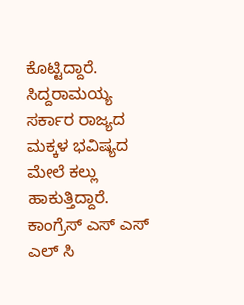ಕೊಟ್ಟಿದ್ದಾರೆ. ಸಿದ್ದರಾಮಯ್ಯ ಸರ್ಕಾರ ರಾಜ್ಯದ ಮಕ್ಕಳ ಭವಿಷ್ಯದ ಮೇಲೆ ಕಲ್ಲು ಹಾಕುತ್ತಿದ್ದಾರೆ. ಕಾಂಗ್ರೆಸ್ ಎಸ್ ಎಸ್ ಎಲ್ ಸಿ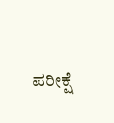ಪರೀಕ್ಷೆ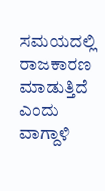ಸಮಯದಲ್ಲಿ ರಾಜಕಾರಣ ಮಾಡುತ್ತಿದೆ ಎಂದು ವಾಗ್ದಾಳಿ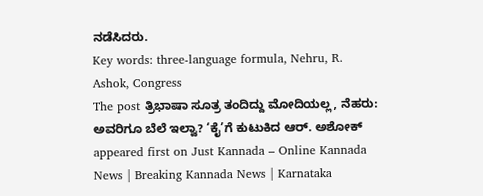ನಡೆಸಿದರು.
Key words: three-language formula, Nehru, R. Ashok, Congress
The post ತ್ರಿಭಾಷಾ ಸೂತ್ರ ತಂದಿದ್ದು ಮೋದಿಯಲ್ಲ, ನೆಹರು: ಅವರಿಗೂ ಬೆಲೆ ಇಲ್ವಾ? ‘ಕೈ’ಗೆ ಕುಟುಕಿದ ಆರ್. ಅಶೋಕ್ appeared first on Just Kannada – Online Kannada News | Breaking Kannada News | Karnataka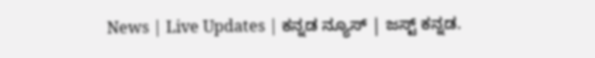News | Live Updates | ಕನ್ನಡ ನ್ಯೂಸ್ | ಜಸ್ಟ್ ಕನ್ನಡ.